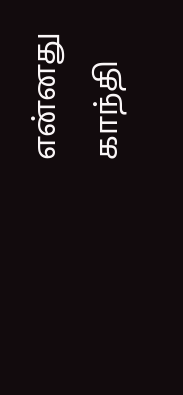என்னது காந்தி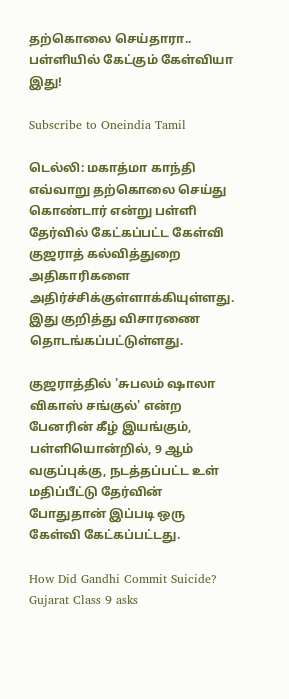தற்கொலை செய்தாரா.. பள்ளியில் கேட்கும் கேள்வியா இது!

Subscribe to Oneindia Tamil

டெல்லி: மகாத்மா காந்தி எவ்வாறு தற்கொலை செய்து கொண்டார் என்று பள்ளி தேர்வில் கேட்கப்பட்ட கேள்வி குஜராத் கல்வித்துறை அதிகாரிகளை அதிர்ச்சிக்குள்ளாக்கியுள்ளது. இது குறித்து விசாரணை தொடங்கப்பட்டுள்ளது.

குஜராத்தில் 'சுபலம் ஷாலா விகாஸ் சங்குல்' என்ற பேனரின் கீழ் இயங்கும், பள்ளியொன்றில், 9 ஆம் வகுப்புக்கு, நடத்தப்பட்ட உள் மதிப்பீட்டு தேர்வின் போதுதான் இப்படி ஒரு கேள்வி கேட்கப்பட்டது.

How Did Gandhi Commit Suicide? Gujarat Class 9 asks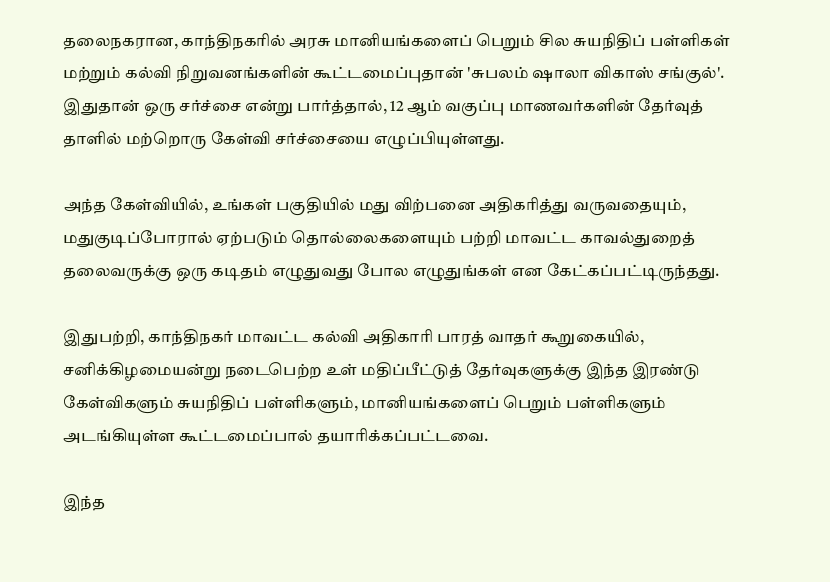தலைநகரான, காந்திநகரில் அரசு மானியங்களைப் பெறும் சில சுயநிதிப் பள்ளிகள் மற்றும் கல்வி நிறுவனங்களின் கூட்டமைப்புதான் 'சுபலம் ஷாலா விகாஸ் சங்குல்'. இதுதான் ஒரு சர்ச்சை என்று பார்த்தால், 12 ஆம் வகுப்பு மாணவர்களின் தேர்வுத் தாளில் மற்றொரு கேள்வி சர்ச்சையை எழுப்பியுள்ளது.

அந்த கேள்வியில், உங்கள் பகுதியில் மது விற்பனை அதிகரித்து வருவதையும், மதுகுடிப்போரால் ஏற்படும் தொல்லைகளையும் பற்றி மாவட்ட காவல்துறைத் தலைவருக்கு ஒரு கடிதம் எழுதுவது போல எழுதுங்கள் என கேட்கப்பட்டிருந்தது.

இதுபற்றி, காந்திநகர் மாவட்ட கல்வி அதிகாரி பாரத் வாதர் கூறுகையில், சனிக்கிழமையன்று நடைபெற்ற உள் மதிப்பீட்டுத் தேர்வுகளுக்கு இந்த இரண்டு கேள்விகளும் சுயநிதிப் பள்ளிகளும், மானியங்களைப் பெறும் பள்ளிகளும் அடங்கியுள்ள கூட்டமைப்பால் தயாரிக்கப்பட்டவை.

இந்த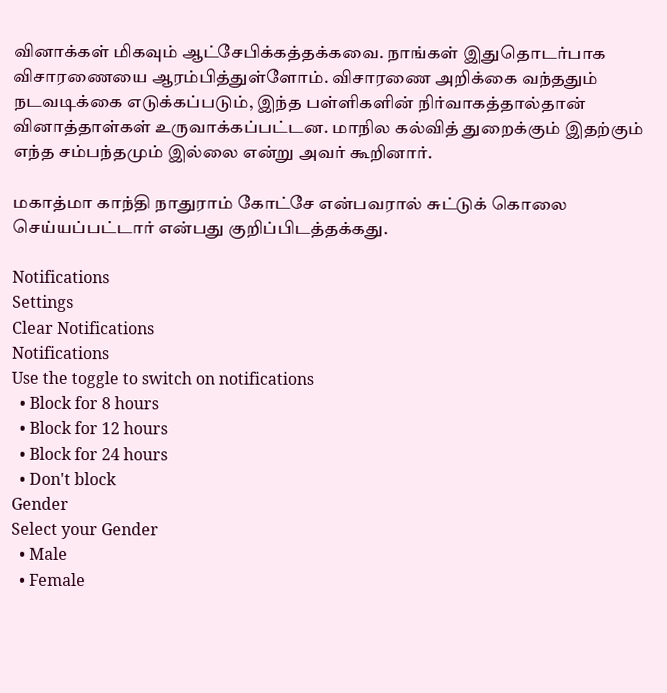வினாக்கள் மிகவும் ஆட்சேபிக்கத்தக்கவை. நாங்கள் இதுதொடர்பாக விசாரணையை ஆரம்பித்துள்ளோம். விசாரணை அறிக்கை வந்ததும் நடவடிக்கை எடுக்கப்படும், இந்த பள்ளிகளின் நிர்வாகத்தால்தான் வினாத்தாள்கள் உருவாக்கப்பட்டன. மாநில கல்வித் துறைக்கும் இதற்கும் எந்த சம்பந்தமும் இல்லை என்று அவர் கூறினார்.

மகாத்மா காந்தி நாதுராம் கோட்சே என்பவரால் சுட்டுக் கொலை செய்யப்பட்டார் என்பது குறிப்பிடத்தக்கது.

Notifications
Settings
Clear Notifications
Notifications
Use the toggle to switch on notifications
  • Block for 8 hours
  • Block for 12 hours
  • Block for 24 hours
  • Don't block
Gender
Select your Gender
  • Male
  • Female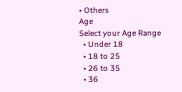• Others
Age
Select your Age Range
  • Under 18
  • 18 to 25
  • 26 to 35
  • 36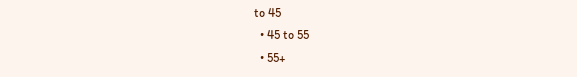to 45
  • 45 to 55
  • 55+